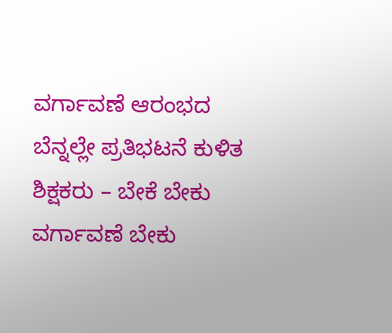ವರ್ಗಾವಣೆ ಆರಂಭದ ಬೆನ್ನಲ್ಲೇ ಪ್ರತಿಭಟನೆ ಕುಳಿತ ಶಿಕ್ಷಕರು – ಬೇಕೆ ಬೇಕು ವರ್ಗಾವಣೆ ಬೇಕು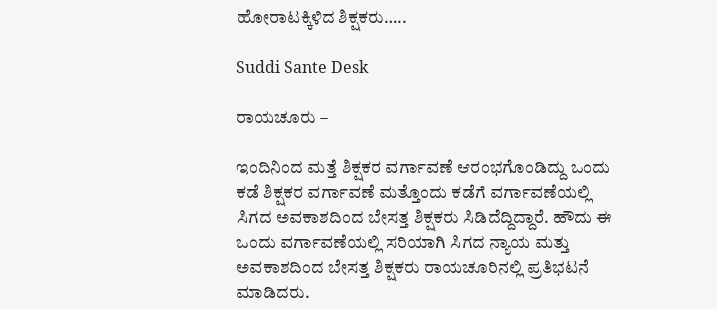ಹೋರಾಟಕ್ಕಿಳಿದ ಶಿಕ್ಷಕರು…..

Suddi Sante Desk

ರಾಯಚೂರು –

ಇಂದಿನಿಂದ ಮತ್ತೆ ಶಿಕ್ಷಕರ ವರ್ಗಾವಣೆ ಆರಂಭಗೊಂಡಿದ್ದು ಒಂದು ಕಡೆ ಶಿಕ್ಷಕರ ವರ್ಗಾವಣೆ ಮತ್ತೊಂದು ಕಡೆಗೆ ವರ್ಗಾವಣೆಯಲ್ಲಿ ಸಿಗದ ಅವಕಾಶದಿಂದ ಬೇಸತ್ತ ಶಿಕ್ಷಕರು ಸಿಡಿದೆದ್ದಿದ್ದಾರೆ. ಹೌದು ಈ ಒಂದು ವರ್ಗಾವಣೆಯಲ್ಲಿ ಸರಿಯಾಗಿ ಸಿಗದ ನ್ಯಾಯ ಮತ್ತು ಅವಕಾಶದಿಂದ ಬೇಸತ್ತ ಶಿಕ್ಷಕರು ರಾಯಚೂರಿನಲ್ಲಿ ಪ್ರತಿಭಟನೆ ಮಾಡಿದರು.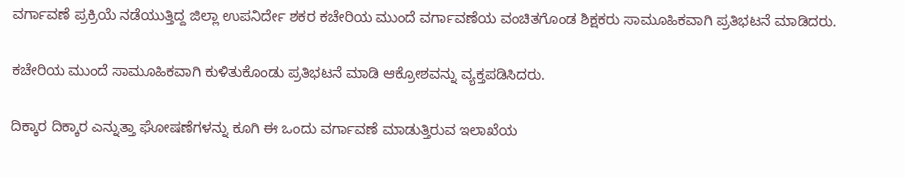ವರ್ಗಾವಣೆ ಪ್ರಕ್ರಿಯೆ ನಡೆಯುತ್ತಿದ್ದ ಜಿಲ್ಲಾ ಉಪನಿರ್ದೇ ಶಕರ ಕಚೇರಿಯ ಮುಂದೆ ವರ್ಗಾವಣೆಯ ವಂಚಿತಗೊಂಡ ಶಿಕ್ಷಕರು ಸಾಮೂಹಿಕವಾಗಿ ಪ್ರತಿಭಟನೆ ಮಾಡಿದರು.

ಕಚೇರಿಯ ಮುಂದೆ ಸಾಮೂಹಿಕವಾಗಿ ಕುಳಿತುಕೊಂಡು ಪ್ರತಿಭಟನೆ ಮಾಡಿ ಆಕ್ರೋಶವನ್ನು ವ್ಯಕ್ತಪಡಿಸಿದರು.

ದಿಕ್ಕಾರ ದಿಕ್ಕಾರ ಎನ್ನುತ್ತಾ ಘೋಷಣೆಗಳನ್ನು ಕೂಗಿ ಈ ಒಂದು ವರ್ಗಾವಣೆ ಮಾಡುತ್ತಿರುವ ಇಲಾಖೆಯ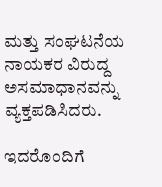ಮತ್ತು ಸಂಘಟನೆಯ ನಾಯಕರ ವಿರುದ್ದ ಅಸಮಾಧಾನವನ್ನು ವ್ಯಕ್ತಪಡಿಸಿದರು.

ಇದರೊಂದಿಗೆ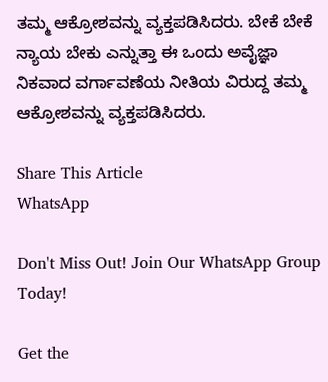ತಮ್ಮ ಆಕ್ರೋಶವನ್ನು ವ್ಯಕ್ತಪಡಿಸಿದರು. ಬೇಕೆ ಬೇಕೆ ನ್ಯಾಯ ಬೇಕು ಎನ್ನುತ್ತಾ ಈ ಒಂದು ಅವೈಜ್ಞಾ ನಿಕವಾದ ವರ್ಗಾವಣೆಯ ನೀತಿಯ ವಿರುದ್ದ ತಮ್ಮ ಆಕ್ರೋಶವನ್ನು ವ್ಯಕ್ತಪಡಿಸಿದರು.

Share This Article
WhatsApp

Don't Miss Out! Join Our WhatsApp Group Today!

Get the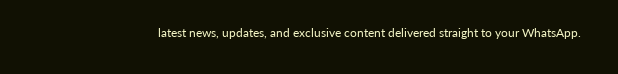latest news, updates, and exclusive content delivered straight to your WhatsApp.